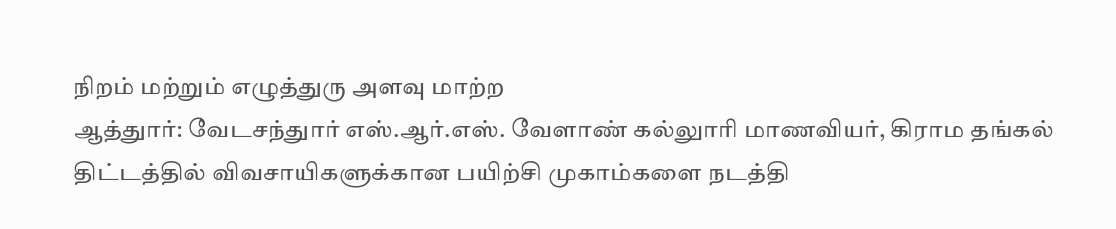நிறம் மற்றும் எழுத்துரு அளவு மாற்ற
ஆத்துார்: வேடசந்துார் எஸ்.ஆர்.எஸ். வேளாண் கல்லுாரி மாணவியர், கிராம தங்கல் திட்டத்தில் விவசாயிகளுக்கான பயிற்சி முகாம்களை நடத்தி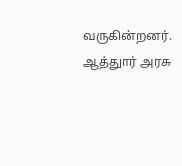வருகின்றனர்.
ஆத்துார் அரசு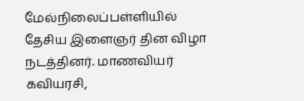மேல்நிலைப்பள்ளியில் தேசிய இளைஞர் தின விழா நடத்தினர். மாணவியர் கவியரசி,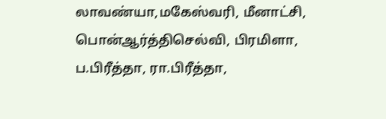லாவண்யா,மகேஸ்வரி, மீனாட்சி, பொன்ஆர்த்திசெல்வி, பிரமிளா, ப.பிரீத்தா, ரா.பிரீத்தா,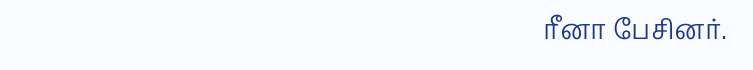ரீனா பேசினர்.